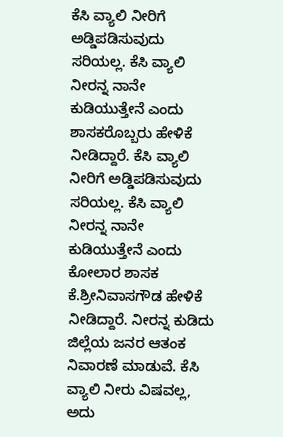ಕೆಸಿ ವ್ಯಾಲಿ ನೀರಿಗೆ ಅಡ್ಡಿಪಡಿಸುವುದು ಸರಿಯಲ್ಲ. ಕೆಸಿ ವ್ಯಾಲಿ ನೀರನ್ನ ನಾನೇ ಕುಡಿಯುತ್ತೇನೆ ಎಂದು ಶಾಸಕರೊಬ್ಬರು ಹೇಳಿಕೆ ನೀಡಿದ್ದಾರೆ. ಕೆಸಿ ವ್ಯಾಲಿ ನೀರಿಗೆ ಅಡ್ಡಿಪಡಿಸುವುದು ಸರಿಯಲ್ಲ. ಕೆಸಿ ವ್ಯಾಲಿ ನೀರನ್ನ ನಾನೇ ಕುಡಿಯುತ್ತೇನೆ ಎಂದು ಕೋಲಾರ ಶಾಸಕ ಕೆ.ಶ್ರೀನಿವಾಸಗೌಡ ಹೇಳಿಕೆ ನೀಡಿದ್ದಾರೆ. ನೀರನ್ನ ಕುಡಿದು ಜಿಲ್ಲೆಯ ಜನರ ಆತಂಕ ನಿವಾರಣೆ ಮಾಡುವೆ. ಕೆಸಿ ವ್ಯಾಲಿ ನೀರು ವಿಷವಲ್ಲ, ಅದು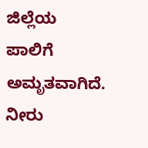ಜಿಲ್ಲೆಯ ಪಾಲಿಗೆ ಅಮೃತವಾಗಿದೆ. ನೀರು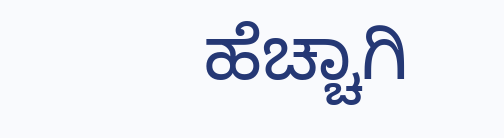ಹೆಚ್ಚಾಗಿ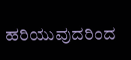ಹರಿಯುವುದರಿಂದ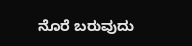ನೊರೆ ಬರುವುದು